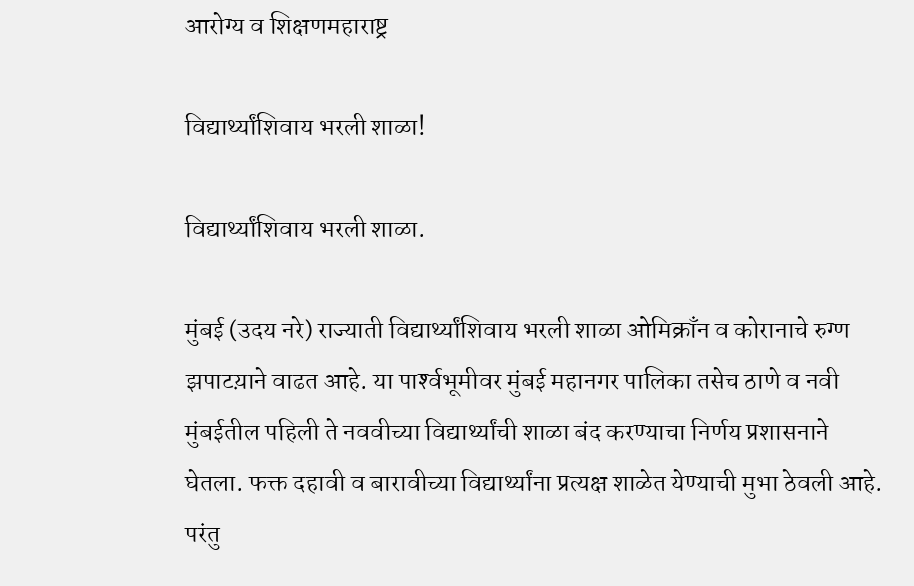आरोग्य व शिक्षणमहाराष्ट्र

विद्यार्थ्यांशिवाय भरली शाळा!

विद्यार्थ्यांशिवाय भरली शाळा.

मुंबई (उदय नरे) राज्याती विद्यार्थ्यांशिवाय भरली शाळा ओमिक्राँन व कोरानाचे रुग्ण झपाटय़ाने वाढत आहे. या पार्श्‍वभूमीवर मुंबई महानगर पालिका तसेच ठाणे व नवी मुंबईतील पहिली ते नववीच्या विद्यार्थ्यांची शाळा बंद करण्याचा निर्णय प्रशासनाने घेतला. फक्त दहावी व बारावीच्या विद्यार्थ्यांना प्रत्यक्ष शाळेत येण्याची मुभा ठेवली आहे. परंतु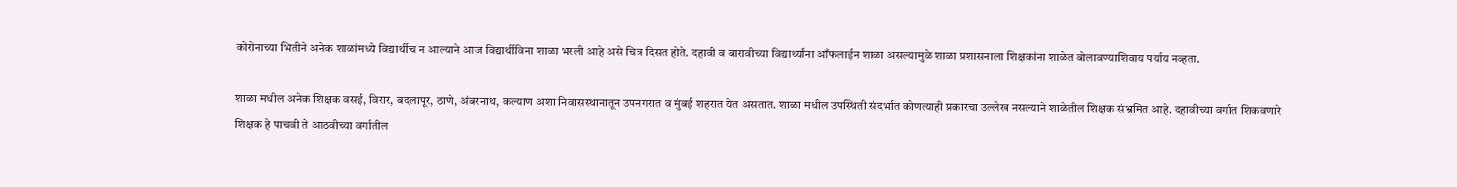कोरोनाच्या भितीने अनेक शाळांमध्ये विद्यार्थीच न आल्याने आज विद्यार्थीविना शाळा भरली आहे असे चित्र दिसत होते. दहावी व बारावीच्या विद्यार्थ्यांना आँफलाईन शाळा असल्यामुळे शाळा प्रशासनाला शिक्षकांना शाळेत बोलावण्याशिवाय पर्याय नव्हता.

शाळा मधील अनेक शिक्षक वसई, विरार, बदलापूर, ठाणे, अंबरनाथ, कल्याण अशा निवासस्थानातून उपनगरात व मुंबई शहरात येत असतात. शाळा मधील उपस्थिती संदर्भात कोणत्याही प्रकारचा उल्लेख नसल्याने शाळेतील शिक्षक संभ्रमित आहे. दहावीच्या वर्गात शिकवणारे शिक्षक हे पाचवी ते आठवीच्या वर्गातील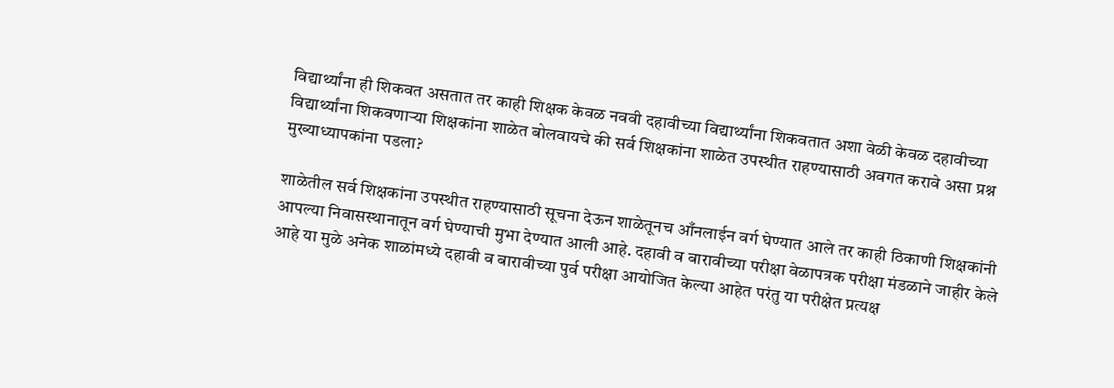विद्यार्थ्यांना ही शिकवत असतात तर काही शिक्षक केवळ नववी दहावीच्या विद्यार्थ्यांना शिकवतात अशा वेळी केवळ दहावीच्या विद्यार्थ्यांना शिकवणाऱ्या शिक्षकांना शाळेत बोलवायचे की सर्व शिक्षकांना शाळेत उपस्थीत राहण्यासाठी अवगत करावे असा प्रश्न मुख्याध्यापकांना पडला?

शाळेतील सर्व शिक्षकांना उपस्थीत राहण्यासाठी सूचना देऊन शाळेतूनच आँनलाईन वर्ग घेण्यात आले तर काही ठिकाणी शिक्षकांनी आपल्या निवासस्थानातून वर्ग घेण्याची मुभा देण्यात आली आहे. दहावी व बारावीच्या परीक्षा वेळापत्रक परीक्षा मंडळाने जाहीर केले आहे या मुळे अनेक शाळांमध्ये दहावी व बारावीच्या पुर्व परीक्षा आयोजित केल्या आहेत परंतु या परीक्षेत प्रत्यक्ष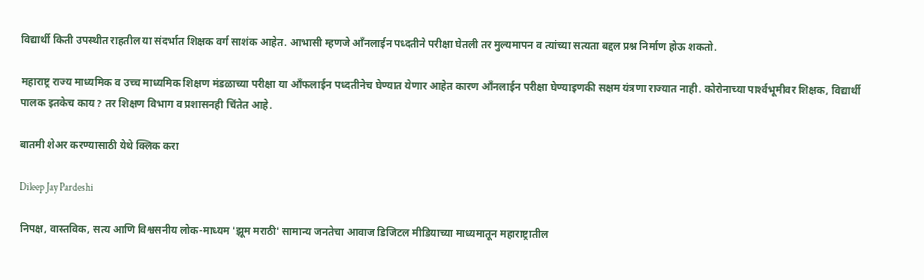विद्यार्थी किती उपस्थीत राहतील या संदर्भात शिक्षक वर्ग साशंक आहेत. आभासी म्हणजे आँनलाईन पध्दतीने परीक्षा घेतली तर मुल्यमापन व त्यांच्या सत्यता बद्दल प्रश्न निर्माण होऊ शकतो.

महाराष्ट्र राज्य माध्यमिक व उच्च माध्यमिक शिक्षण मंडळाच्या परीक्षा या आँफलाईन पध्दतीनेच घेण्यात येणार आहेत कारण आँनलाईन परीक्षा घेण्याइणकी सक्षम यंत्रणा राज्यात नाही. कोरोनाच्या पार्श्‍वभूमीवर शिक्षक, विद्यार्थी पालक इतकेच काय? तर शिक्षण विभाग व प्रशासनही चिंतेत आहे.

बातमी शेअर करण्यासाठी येथे क्लिक करा

Dileep Jay Pardeshi

निपक्ष, वास्तविक, सत्य आणि विश्वसनीय लोक-माध्यम 'झूम मराठी' सामान्य जनतेचा आवाज डिजिटल मीडियाच्या माध्यमातून महाराष्ट्रातील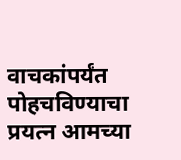वाचकांपर्यंत पोहचविण्याचा प्रयत्न आमच्या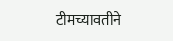टीमच्यावतीने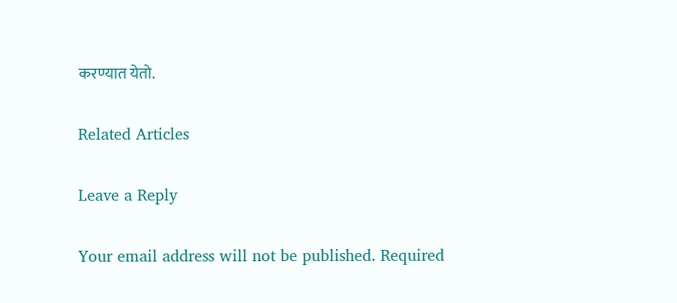करण्यात येतो.

Related Articles

Leave a Reply

Your email address will not be published. Required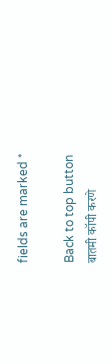fields are marked *

Back to top button
बातमी कॉपी करणे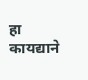हा कायद्याने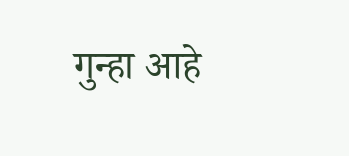गुन्हा आहे